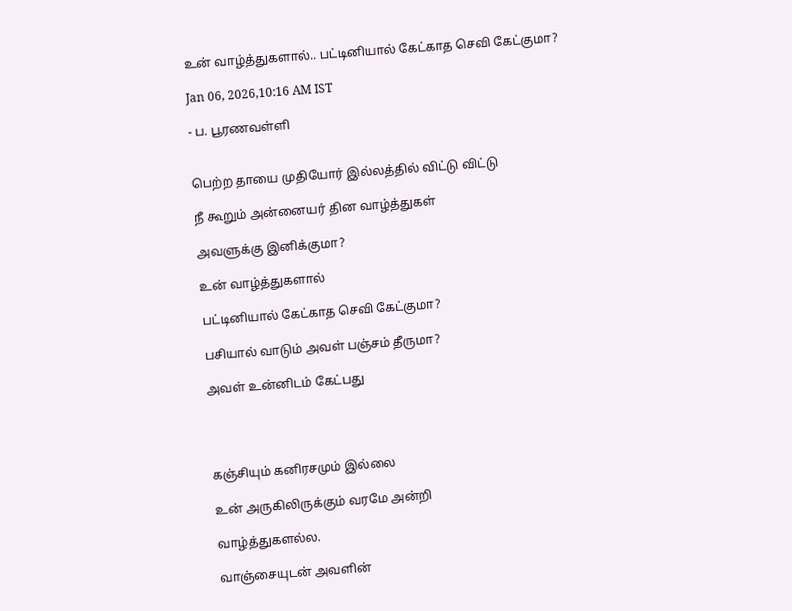உன் வாழ்த்துகளால்.. பட்டினியால் கேட்காத செவி கேட்குமா?

Jan 06, 2026,10:16 AM IST

- ப. பூரணவள்ளி


பெற்ற தாயை முதியோர் இல்லத்தில் விட்டு விட்டு

நீ கூறும் அன்னையர் தின வாழ்த்துகள்

அவளுக்கு இனிக்குமா?

உன் வாழ்த்துகளால்

பட்டினியால் கேட்காத செவி கேட்குமா?

பசியால் வாடும் அவள் பஞ்சம் தீருமா?

அவள் உன்னிடம் கேட்பது




கஞ்சியும் கனிரசமும் இல்லை

உன் அருகிலிருக்கும் வரமே அன்றி

வாழ்த்துகளல்ல.

வாஞ்சையுடன் அவளின்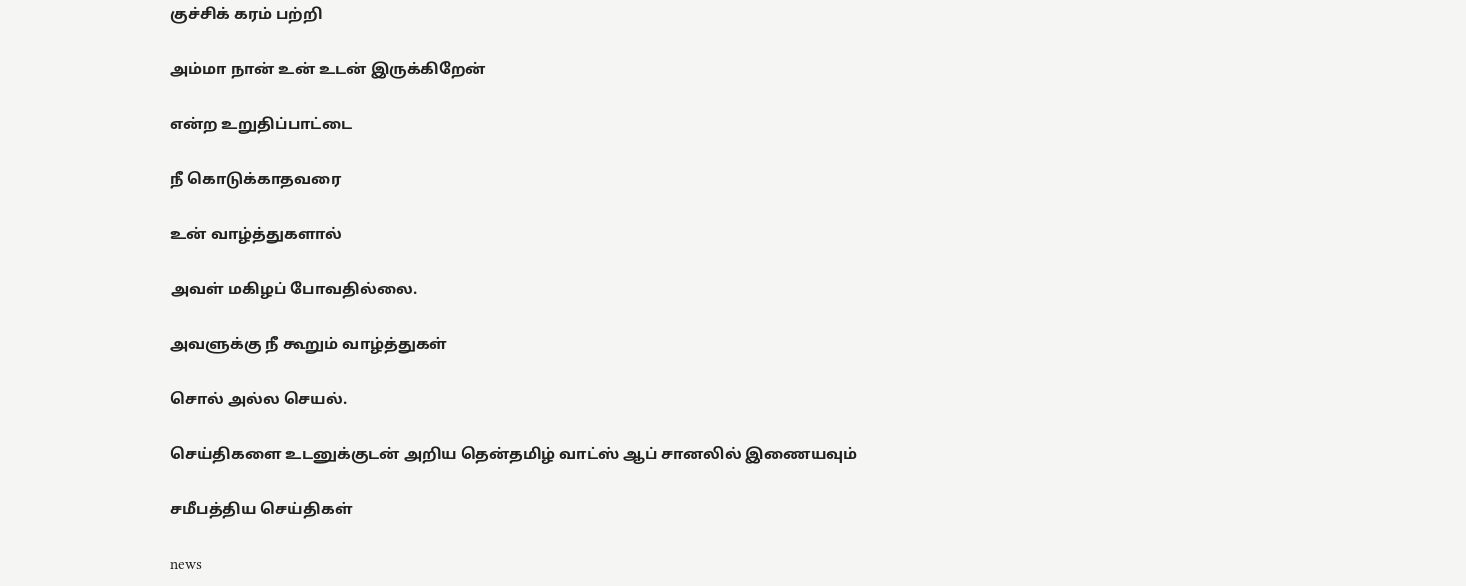குச்சிக் கரம் பற்றி

அம்மா நான் உன் உடன் இருக்கிறேன்

என்ற உறுதிப்பாட்டை

நீ கொடுக்காதவரை

உன் வாழ்த்துகளால்

அவள் மகிழப் போவதில்லை.

அவளுக்கு நீ கூறும் வாழ்த்துகள்

சொல் அல்ல செயல்.

செய்திகளை உடனுக்குடன் அறிய தென்தமிழ் வாட்ஸ் ஆப் சானலில் இணையவும்

சமீபத்திய செய்திகள்

news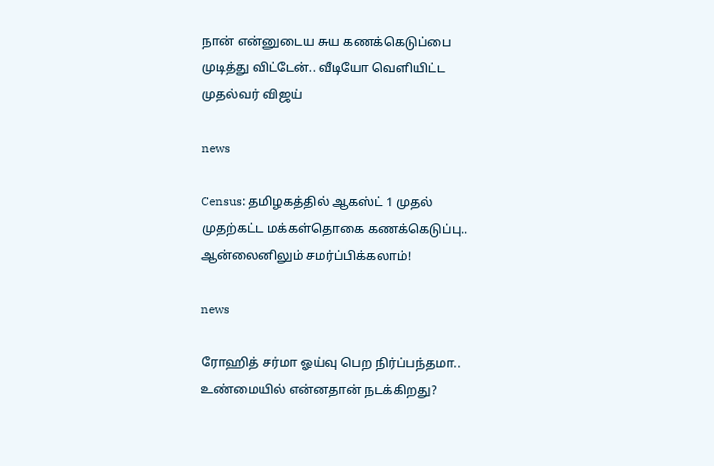நான் என்னுடைய சுய கணக்கெடுப்பை முடித்து விட்டேன்.. வீடியோ வெளியிட்ட முதல்வர் விஜய்

news

Census: தமிழகத்தில் ஆகஸ்ட் 1 முதல் முதற்கட்ட மக்கள்தொகை கணக்கெடுப்பு.. ஆன்லைனிலும் சமர்ப்பிக்கலாம்!

news

ரோஹித் சர்மா ஓய்வு பெற நிர்ப்பந்தமா.. உண்மையில் என்னதான் நடக்கிறது?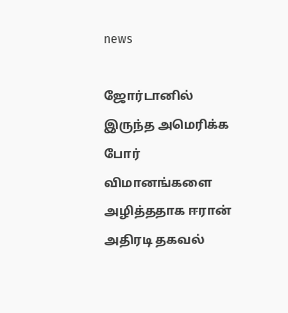news

ஜோர்டானில் இருந்த அமெரிக்க போர் விமானங்களை அழித்ததாக ஈரான் அதிரடி தகவல்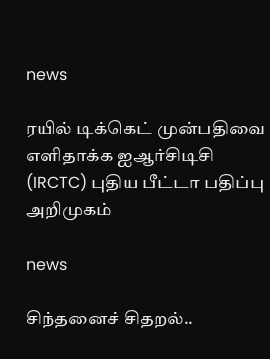news

ரயில் டிக்கெட் முன்பதிவை எளிதாக்க ஐஆர்சிடிசி (IRCTC) புதிய பீட்டா பதிப்பு அறிமுகம்

news

சிந்தனைச் சிதறல்..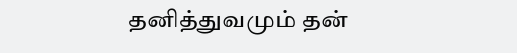தனித்துவமும் தன்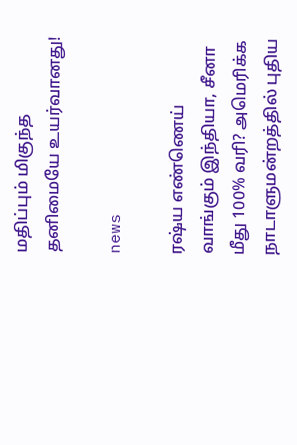மதிப்பும் மிகுந்த தனிமையே உயர்வானது!

news

ரஷ்ய எண்ணெய் வாங்கும் இந்தியா, சீனா மீது 100% வரி? அமெரிக்க நாடாளுமன்றத்தில் புதிய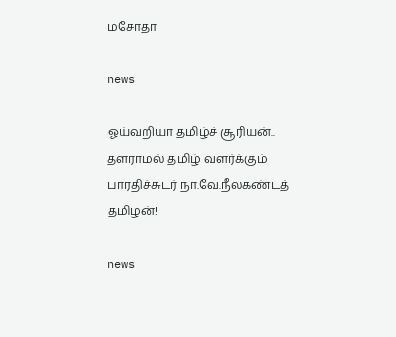மசோதா

news

ஓய்வறியா தமிழ்ச் சூரியன்.. தளராமல் தமிழ் வளர்க்கும் பாரதிச்சுடர் நா.வே.நீலகண்டத் தமிழன்!

news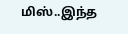மிஸ்..இந்த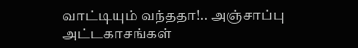வாட்டியும் வந்ததா!.. அஞ்சாப்பு அட்டகாசங்கள்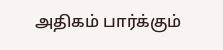அதிகம் பார்க்கும்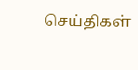செய்திகள்